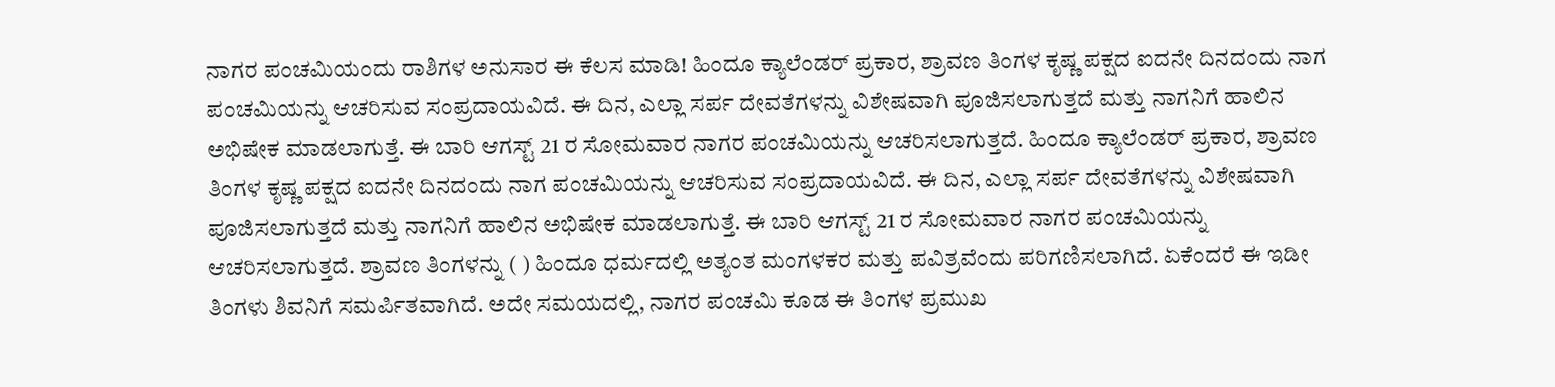ನಾಗರ ಪಂಚಮಿಯಂದು ರಾಶಿಗಳ ಅನುಸಾರ ಈ ಕೆಲಸ ಮಾಡಿ! ಹಿಂದೂ ಕ್ಯಾಲೆಂಡರ್ ಪ್ರಕಾರ, ಶ್ರಾವಣ ತಿಂಗಳ ಕೃಷ್ಣ ಪಕ್ಷದ ಐದನೇ ದಿನದಂದು ನಾಗ ಪಂಚಮಿಯನ್ನು ಆಚರಿಸುವ ಸಂಪ್ರದಾಯವಿದೆ. ಈ ದಿನ, ಎಲ್ಲಾ ಸರ್ಪ ದೇವತೆಗಳನ್ನು ವಿಶೇಷವಾಗಿ ಪೂಜಿಸಲಾಗುತ್ತದೆ ಮತ್ತು ನಾಗನಿಗೆ ಹಾಲಿನ ಅಭಿಷೇಕ ಮಾಡಲಾಗುತ್ತೆ. ಈ ಬಾರಿ ಆಗಸ್ಟ್ 21 ರ ಸೋಮವಾರ ನಾಗರ ಪಂಚಮಿಯನ್ನು ಆಚರಿಸಲಾಗುತ್ತದೆ. ಹಿಂದೂ ಕ್ಯಾಲೆಂಡರ್ ಪ್ರಕಾರ, ಶ್ರಾವಣ ತಿಂಗಳ ಕೃಷ್ಣ ಪಕ್ಷದ ಐದನೇ ದಿನದಂದು ನಾಗ ಪಂಚಮಿಯನ್ನು ಆಚರಿಸುವ ಸಂಪ್ರದಾಯವಿದೆ. ಈ ದಿನ, ಎಲ್ಲಾ ಸರ್ಪ ದೇವತೆಗಳನ್ನು ವಿಶೇಷವಾಗಿ ಪೂಜಿಸಲಾಗುತ್ತದೆ ಮತ್ತು ನಾಗನಿಗೆ ಹಾಲಿನ ಅಭಿಷೇಕ ಮಾಡಲಾಗುತ್ತೆ. ಈ ಬಾರಿ ಆಗಸ್ಟ್ 21 ರ ಸೋಮವಾರ ನಾಗರ ಪಂಚಮಿಯನ್ನು ಆಚರಿಸಲಾಗುತ್ತದೆ. ಶ್ರಾವಣ ತಿಂಗಳನ್ನು ( ) ಹಿಂದೂ ಧರ್ಮದಲ್ಲಿ ಅತ್ಯಂತ ಮಂಗಳಕರ ಮತ್ತು ಪವಿತ್ರವೆಂದು ಪರಿಗಣಿಸಲಾಗಿದೆ. ಏಕೆಂದರೆ ಈ ಇಡೀ ತಿಂಗಳು ಶಿವನಿಗೆ ಸಮರ್ಪಿತವಾಗಿದೆ. ಅದೇ ಸಮಯದಲ್ಲಿ, ನಾಗರ ಪಂಚಮಿ ಕೂಡ ಈ ತಿಂಗಳ ಪ್ರಮುಖ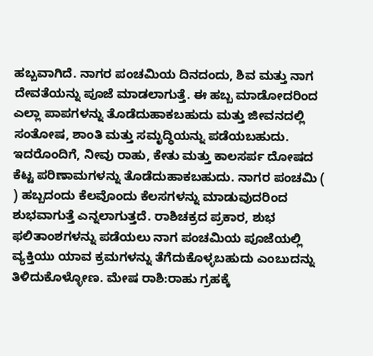ಹಬ್ಬವಾಗಿದೆ. ನಾಗರ ಪಂಚಮಿಯ ದಿನದಂದು, ಶಿವ ಮತ್ತು ನಾಗ ದೇವತೆಯನ್ನು ಪೂಜೆ ಮಾಡಲಾಗುತ್ತೆ. ಈ ಹಬ್ಬ ಮಾಡೋದರಿಂದ ಎಲ್ಲಾ ಪಾಪಗಳನ್ನು ತೊಡೆದುಹಾಕಬಹುದು ಮತ್ತು ಜೀವನದಲ್ಲಿ ಸಂತೋಷ, ಶಾಂತಿ ಮತ್ತು ಸಮೃದ್ಧಿಯನ್ನು ಪಡೆಯಬಹುದು. ಇದರೊಂದಿಗೆ, ನೀವು ರಾಹು, ಕೇತು ಮತ್ತು ಕಾಲಸರ್ಪ ದೋಷದ ಕೆಟ್ಟ ಪರಿಣಾಮಗಳನ್ನು ತೊಡೆದುಹಾಕಬಹುದು. ನಾಗರ ಪಂಚಮಿ ( ) ಹಬ್ಬದಂದು ಕೆಲವೊಂದು ಕೆಲಸಗಳನ್ನು ಮಾಡುವುದರಿಂದ ಶುಭವಾಗುತ್ತೆ ಎನ್ನಲಾಗುತ್ತದೆ. ರಾಶಿಚಕ್ರದ ಪ್ರಕಾರ, ಶುಭ ಫಲಿತಾಂಶಗಳನ್ನು ಪಡೆಯಲು ನಾಗ ಪಂಚಮಿಯ ಪೂಜೆಯಲ್ಲಿ ವ್ಯಕ್ತಿಯು ಯಾವ ಕ್ರಮಗಳನ್ನು ತೆಗೆದುಕೊಳ್ಳಬಹುದು ಎಂಬುದನ್ನು ತಿಳಿದುಕೊಳ್ಳೋಣ. ಮೇಷ ರಾಶಿ:ರಾಹು ಗ್ರಹಕ್ಕೆ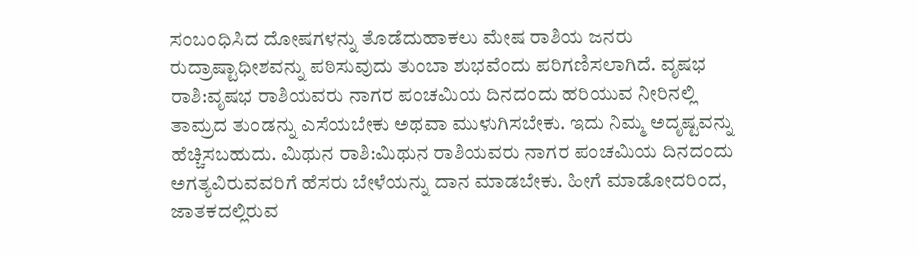ಸಂಬಂಧಿಸಿದ ದೋಷಗಳನ್ನು ತೊಡೆದುಹಾಕಲು ಮೇಷ ರಾಶಿಯ ಜನರು ರುದ್ರಾಷ್ಟಾಧೀಶವನ್ನು ಪಠಿಸುವುದು ತುಂಬಾ ಶುಭವೆಂದು ಪರಿಗಣಿಸಲಾಗಿದೆ. ವೃಷಭ ರಾಶಿ:ವೃಷಭ ರಾಶಿಯವರು ನಾಗರ ಪಂಚಮಿಯ ದಿನದಂದು ಹರಿಯುವ ನೀರಿನಲ್ಲಿ ತಾಮ್ರದ ತುಂಡನ್ನು ಎಸೆಯಬೇಕು ಅಥವಾ ಮುಳುಗಿಸಬೇಕು. ಇದು ನಿಮ್ಮ ಅದೃಷ್ಟವನ್ನು ಹೆಚ್ಚಿಸಬಹುದು. ಮಿಥುನ ರಾಶಿ:ಮಿಥುನ ರಾಶಿಯವರು ನಾಗರ ಪಂಚಮಿಯ ದಿನದಂದು ಅಗತ್ಯವಿರುವವರಿಗೆ ಹೆಸರು ಬೇಳೆಯನ್ನು ದಾನ ಮಾಡಬೇಕು. ಹೀಗೆ ಮಾಡೋದರಿಂದ, ಜಾತಕದಲ್ಲಿರುವ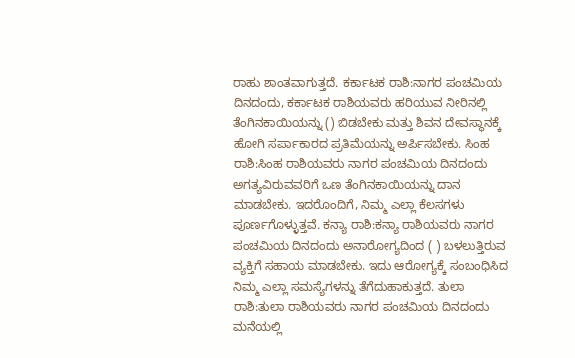ರಾಹು ಶಾಂತವಾಗುತ್ತದೆ. ಕರ್ಕಾಟಕ ರಾಶಿ:ನಾಗರ ಪಂಚಮಿಯ ದಿನದಂದು, ಕರ್ಕಾಟಕ ರಾಶಿಯವರು ಹರಿಯುವ ನೀರಿನಲ್ಲಿ ತೆಂಗಿನಕಾಯಿಯನ್ನು () ಬಿಡಬೇಕು ಮತ್ತು ಶಿವನ ದೇವಸ್ಥಾನಕ್ಕೆ ಹೋಗಿ ಸರ್ಪಾಕಾರದ ಪ್ರತಿಮೆಯನ್ನು ಅರ್ಪಿಸಬೇಕು. ಸಿಂಹ ರಾಶಿ:ಸಿಂಹ ರಾಶಿಯವರು ನಾಗರ ಪಂಚಮಿಯ ದಿನದಂದು ಅಗತ್ಯವಿರುವವರಿಗೆ ಒಣ ತೆಂಗಿನಕಾಯಿಯನ್ನು ದಾನ ಮಾಡಬೇಕು. ಇದರೊಂದಿಗೆ, ನಿಮ್ಮ ಎಲ್ಲಾ ಕೆಲಸಗಳು ಪೂರ್ಣಗೊಳ್ಳುತ್ತವೆ. ಕನ್ಯಾ ರಾಶಿ:ಕನ್ಯಾ ರಾಶಿಯವರು ನಾಗರ ಪಂಚಮಿಯ ದಿನದಂದು ಅನಾರೋಗ್ಯದಿಂದ ( ) ಬಳಲುತ್ತಿರುವ ವ್ಯಕ್ತಿಗೆ ಸಹಾಯ ಮಾಡಬೇಕು. ಇದು ಆರೋಗ್ಯಕ್ಕೆ ಸಂಬಂಧಿಸಿದ ನಿಮ್ಮ ಎಲ್ಲಾ ಸಮಸ್ಯೆಗಳನ್ನು ತೆಗೆದುಹಾಕುತ್ತದೆ. ತುಲಾ ರಾಶಿ:ತುಲಾ ರಾಶಿಯವರು ನಾಗರ ಪಂಚಮಿಯ ದಿನದಂದು ಮನೆಯಲ್ಲಿ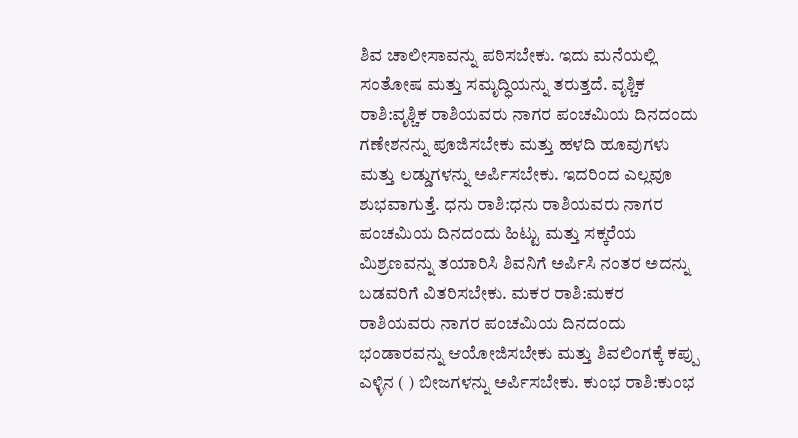ಶಿವ ಚಾಲೀಸಾವನ್ನು ಪಠಿಸಬೇಕು. ಇದು ಮನೆಯಲ್ಲಿ ಸಂತೋಷ ಮತ್ತು ಸಮೃದ್ಧಿಯನ್ನು ತರುತ್ತದೆ. ವೃಶ್ಚಿಕ ರಾಶಿ:ವೃಶ್ಚಿಕ ರಾಶಿಯವರು ನಾಗರ ಪಂಚಮಿಯ ದಿನದಂದು ಗಣೇಶನನ್ನು ಪೂಜಿಸಬೇಕು ಮತ್ತು ಹಳದಿ ಹೂವುಗಳು ಮತ್ತು ಲಡ್ಡುಗಳನ್ನು ಅರ್ಪಿಸಬೇಕು. ಇದರಿಂದ ಎಲ್ಲವೂ ಶುಭವಾಗುತ್ತೆ. ಧನು ರಾಶಿ:ಧನು ರಾಶಿಯವರು ನಾಗರ ಪಂಚಮಿಯ ದಿನದಂದು ಹಿಟ್ಟು ಮತ್ತು ಸಕ್ಕರೆಯ ಮಿಶ್ರಣವನ್ನು ತಯಾರಿಸಿ ಶಿವನಿಗೆ ಅರ್ಪಿಸಿ ನಂತರ ಅದನ್ನು ಬಡವರಿಗೆ ವಿತರಿಸಬೇಕು. ಮಕರ ರಾಶಿ:ಮಕರ ರಾಶಿಯವರು ನಾಗರ ಪಂಚಮಿಯ ದಿನದಂದು ಭಂಡಾರವನ್ನು ಆಯೋಜಿಸಬೇಕು ಮತ್ತು ಶಿವಲಿಂಗಕ್ಕೆ ಕಪ್ಪು ಎಳ್ಳಿನ ( ) ಬೀಜಗಳನ್ನು ಅರ್ಪಿಸಬೇಕು. ಕುಂಭ ರಾಶಿ:ಕುಂಭ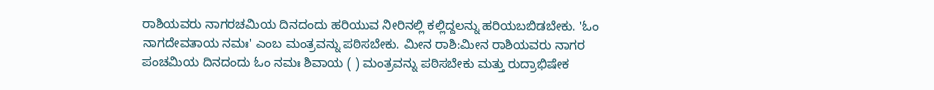ರಾಶಿಯವರು ನಾಗರಚಮಿಯ ದಿನದಂದು ಹರಿಯುವ ನೀರಿನಲ್ಲಿ ಕಲ್ಲಿದ್ದಲನ್ನು ಹರಿಯಬಬಿಡಬೇಕು. 'ಓಂ ನಾಗದೇವತಾಯ ನಮಃ' ಎಂಬ ಮಂತ್ರವನ್ನು ಪಠಿಸಬೇಕು. ಮೀನ ರಾಶಿ:ಮೀನ ರಾಶಿಯವರು ನಾಗರ ಪಂಚಮಿಯ ದಿನದಂದು ಓಂ ನಮಃ ಶಿವಾಯ ( ) ಮಂತ್ರವನ್ನು ಪಠಿಸಬೇಕು ಮತ್ತು ರುದ್ರಾಭಿಷೇಕ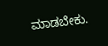ಮಾಡಬೇಕು.